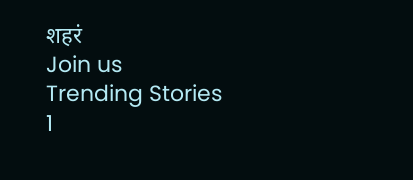शहरं
Join us
Trending Stories
1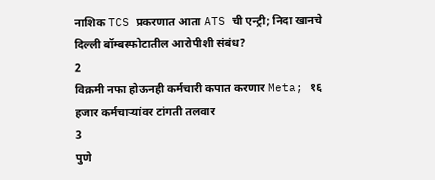नाशिक TCS प्रकरणात आता ATS ची एन्ट्री; निदा खानचे दिल्ली बॉम्बस्फोटातील आरोपीशी संबंध?
2
विक्रमी नफा होऊनही कर्मचारी कपात करणार Meta; १६ हजार कर्मचाऱ्यांवर टांगती तलवार
3
पुणे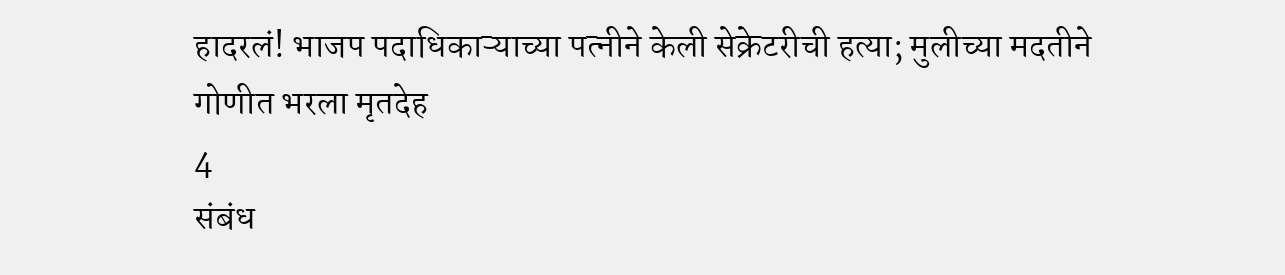हादरलं! भाजप पदाधिकाऱ्याच्या पत्नीने केली सेक्रेटरीची हत्या; मुलीच्या मदतीने गोणीत भरला मृतदेह
4
संबंध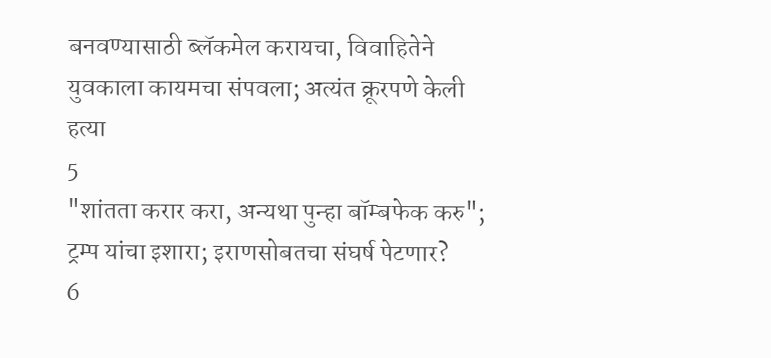बनवण्यासाठी ब्लॅकमेल करायचा, विवाहितेने युवकाला कायमचा संपवला; अत्यंत क्रूरपणे केली हत्या
5
"शांतता करार करा, अन्यथा पुन्हा बॉम्बफेक करु"; ट्रम्प यांचा इशारा; इराणसोबतचा संघर्ष पेटणार?
6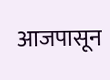आजपासून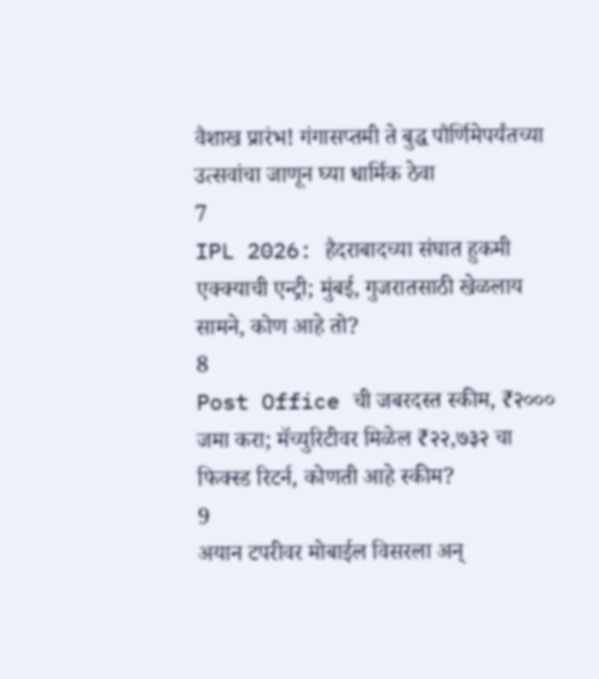वैशाख प्रारंभ! गंगासप्तमी ते बुद्ध पौर्णिमेपर्यंतच्या उत्सवांचा जाणून घ्या धार्मिक ठेवा
7
IPL 2026: हैदराबादच्या संघात हुकमी एक्क्याची एन्ट्री; मुंबई, गुजरातसाठी खेळलाय सामने, कोण आहे तो?
8
Post Office ची जबरदस्त स्कीम, ₹२००० जमा करा; मॅच्युरिटीवर मिळेल ₹२२,७३२ चा फिक्स्ड रिटर्न, कोणती आहे स्कीम?
9
अयान टपरीवर मोबाईल विसरला अन्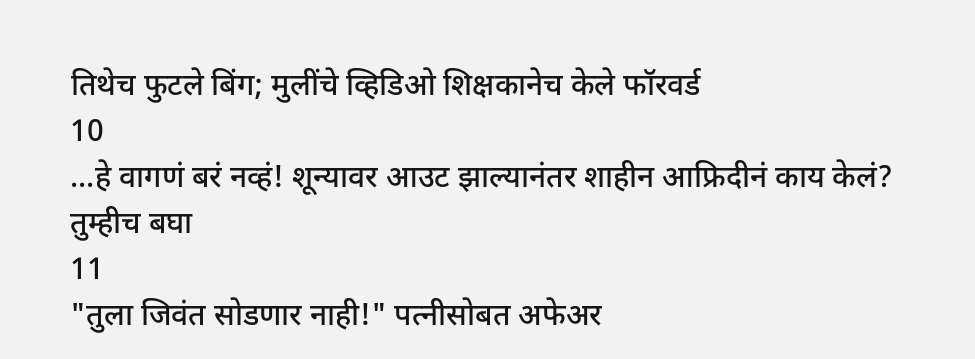तिथेच फुटले बिंग; मुलींचे व्हिडिओ शिक्षकानेच केले फॉरवर्ड
10
...हे वागणं बरं नव्हं! शून्यावर आउट झाल्यानंतर शाहीन आफ्रिदीनं काय केलं? तुम्हीच बघा
11
"तुला जिवंत सोडणार नाही!" पत्नीसोबत अफेअर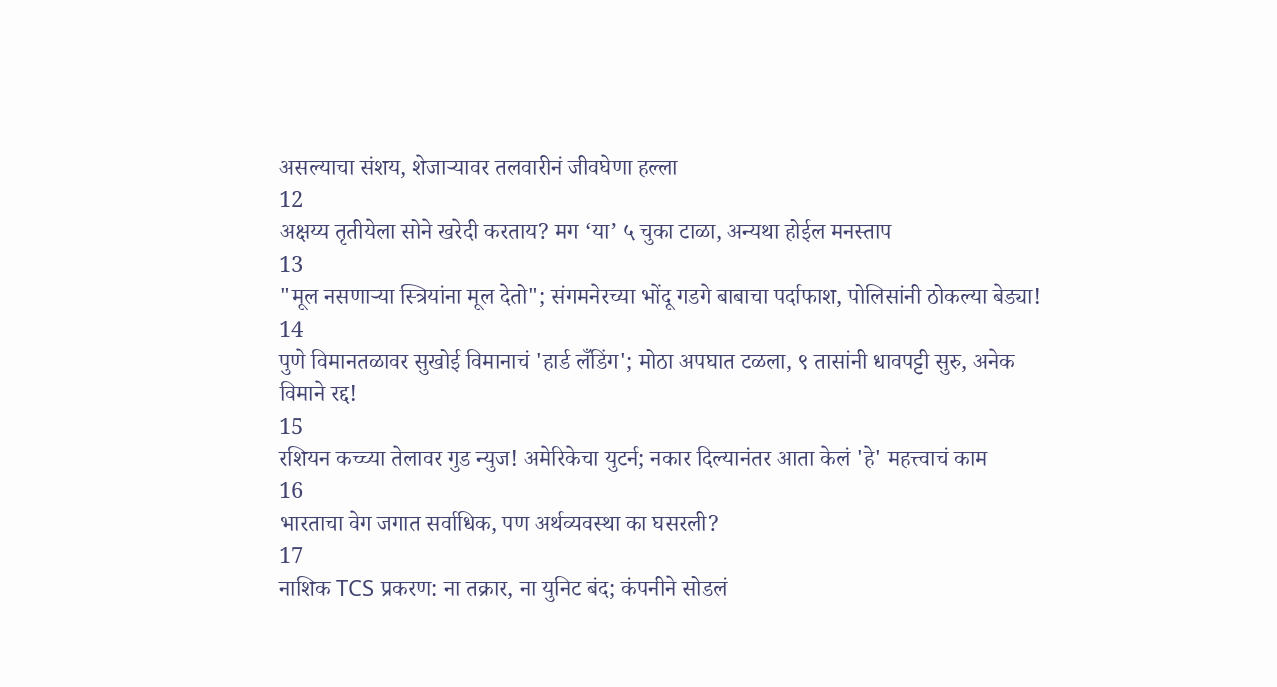असल्याचा संशय, शेजाऱ्यावर तलवारीनं जीवघेणा हल्ला
12
अक्षय्य तृतीयेला सोने खरेदी करताय? मग ‘या’ ५ चुका टाळा, अन्यथा होईल मनस्ताप
13
"मूल नसणाऱ्या स्त्रियांना मूल देतो"; संगमनेरच्या भोंदू गडगे बाबाचा पर्दाफाश, पोलिसांनी ठोकल्या बेड्या!
14
पुणे विमानतळावर सुखोई विमानाचं 'हार्ड लँडिंग'; मोठा अपघात टळला, ९ तासांनी धावपट्टी सुरु, अनेक विमाने रद्द!
15
रशियन कच्च्या तेलावर गुड न्युज! अमेरिकेचा युटर्न; नकार दिल्यानंतर आता केलं 'हे' महत्त्वाचं काम
16
भारताचा वेग जगात सर्वाधिक, पण अर्थव्यवस्था का घसरली?
17
नाशिक TCS प्रकरण: ना तक्रार, ना युनिट बंद; कंपनीने सोडलं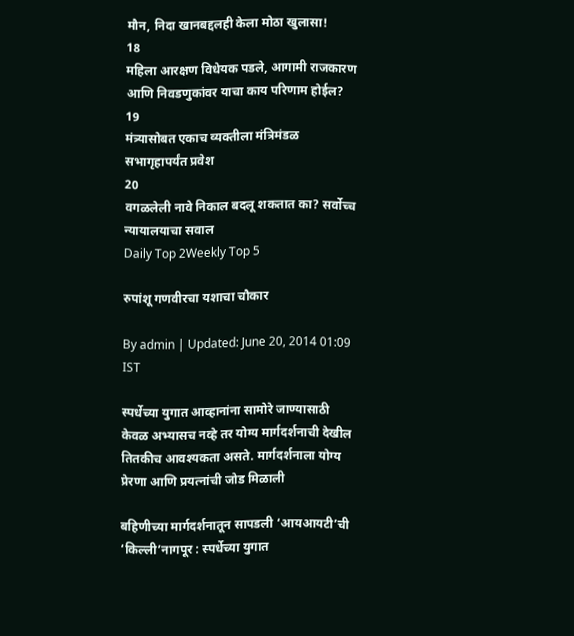मौन, निदा खानबद्दलही केला मोठा खुलासा!
18
महिला आरक्षण विधेयक पडले, आगामी राजकारण आणि निवडणुकांवर याचा काय परिणाम होईल?
19
मंत्र्यासोबत एकाच व्यक्तीला मंत्रिमंडळ सभागृहापर्यंत प्रवेश
20
वगळलेली नावे निकाल बदलू शकतात का? सर्वोच्च न्यायालयाचा सवाल
Daily Top 2Weekly Top 5

रुपांशू गणवीरचा यशाचा चौकार

By admin | Updated: June 20, 2014 01:09 IST

स्पर्धेच्या युगात आव्हानांना सामोरे जाण्यासाठी केवळ अभ्यासच नव्हे तर योग्य मार्गदर्शनाची देखील तितकीच आवश्यकता असते. मार्गदर्शनाला योग्य प्रेरणा आणि प्रयत्नांची जोड मिळाली

बहिणीच्या मार्गदर्शनातून सापडली ‘आयआयटी’ची ‘किल्ली’नागपूर : स्पर्धेच्या युगात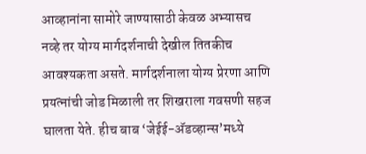आव्हानांना सामोरे जाण्यासाठी केवळ अभ्यासच नव्हे तर योग्य मार्गदर्शनाची देखील तितकीच आवश्यकता असते. मार्गदर्शनाला योग्य प्रेरणा आणि प्रयत्नांची जोड मिळाली तर शिखराला गवसणी सहज घालता येते. हीच बाब ‘जेईई-अ‍ॅडव्हान्स’मध्ये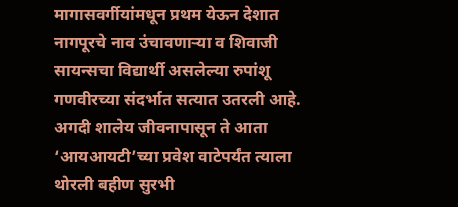मागासवर्गीयांमधून प्रथम येऊन देशात नागपूरचे नाव उंचावणाऱ्या व शिवाजी सायन्सचा विद्यार्थी असलेल्या रुपांशू गणवीरच्या संदर्भात सत्यात उतरली आहे. अगदी शालेय जीवनापासून ते आता ‘आयआयटी’च्या प्रवेश वाटेपर्यंत त्याला थोरली बहीण सुरभी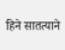हिने सातत्याने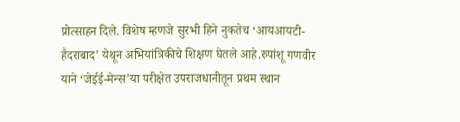प्रोत्साहन दिले. विशेष म्हणजे सुरभी हिने नुकतेच ‘आयआयटी-हैदराबाद’ येथून अभियांत्रिकीचे शिक्षण घेतले आहे.रुपांशू गणवीर याने ‘जेईई-मेन्स’या परीक्षेत उपराजधानीतून प्रथम स्थान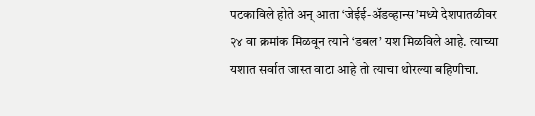पटकाविले होते अन् आता ‘जेईई-अ‍ॅडव्हान्स’मध्ये देशपातळीवर २४ वा क्रमांक मिळवून त्याने ‘डबल’ यश मिळविले आहे. त्याच्या यशात सर्वात जास्त वाटा आहे तो त्याचा थोरल्या बहिणीचा.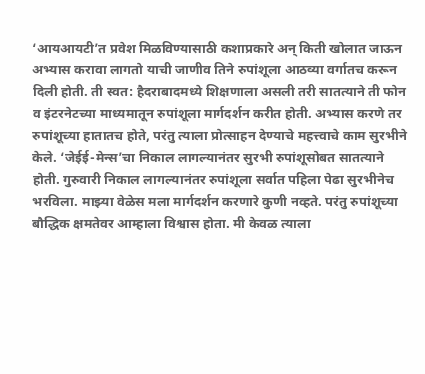‘आयआयटी’त प्रवेश मिळविण्यासाठी कशाप्रकारे अन् किती खोलात जाऊन अभ्यास करावा लागतो याची जाणीव तिने रुपांशूला आठव्या वर्गातच करून दिली होती. ती स्वत: हैदराबादमध्ये शिक्षणाला असली तरी सातत्याने ती फोन व इंटरनेटच्या माध्यमातून रुपांशूला मार्गदर्शन करीत होती. अभ्यास करणे तर रुपांशूच्या हातातच होते, परंतु त्याला प्रोत्साहन देण्याचे महत्त्वाचे काम सुरभीने केले. ‘जेईई-मेन्स’चा निकाल लागल्यानंतर सुरभी रुपांशूसोबत सातत्याने होती. गुरुवारी निकाल लागल्यानंतर रुपांशूला सर्वात पहिला पेढा सुरभीनेच भरविला. माझ्या वेळेस मला मार्गदर्शन करणारे कुणी नव्हते. परंतु रुपांशूच्या बौद्धिक क्षमतेवर आम्हाला विश्वास होता. मी केवळ त्याला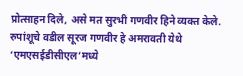प्रोत्साहन दिले, असे मत सुरभी गणवीर हिने व्यक्त केले. रुपांशूचे वडील सूरज गणवीर हे अमरावती येथे ‘एमएसईडीसीएल’मध्ये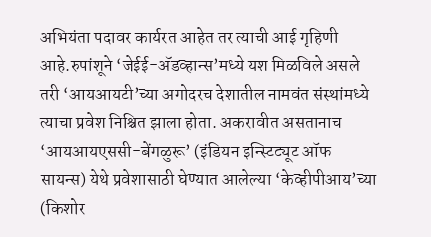अभियंता पदावर कार्यरत आहेत तर त्याची आई गृहिणी आहे.रुपांशूने ‘जेईई-अ‍ॅडव्हान्स’मध्ये यश मिळविले असले तरी ‘आयआयटी’च्या अगोदरच देशातील नामवंत संस्थांमध्ये त्याचा प्रवेश निश्चित झाला होता. अकरावीत असतानाच ‘आयआयएससी-बेंगळुरू’ (इंडियन इन्स्टिट्यूट ऑफ सायन्स) येथे प्रवेशासाठी घेण्यात आलेल्या ‘केव्हीपीआय’च्या (किशोर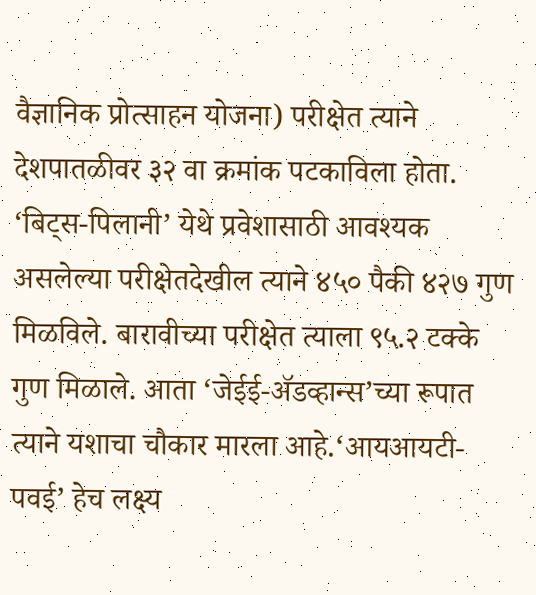वैज्ञानिक प्रोत्साहन योजना) परीक्षेत त्याने देशपातळीवर ३२ वा क्रमांक पटकाविला होता. ‘बिट्स-पिलानी’ येथे प्रवेशासाठी आवश्यक असलेल्या परीक्षेतदेखील त्याने ४५० पैकी ४२७ गुण मिळविले. बारावीच्या परीक्षेत त्याला ९५.२ टक्के गुण मिळाले. आता ‘जेईई-अ‍ॅडव्हान्स’च्या रूपात त्याने यशाचा चौकार मारला आहे.‘आयआयटी-पवई’ हेच लक्ष्य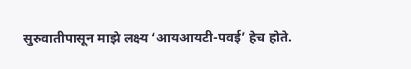सुरुवातीपासून माझे लक्ष्य ‘आयआयटी-पवई’ हेच होते.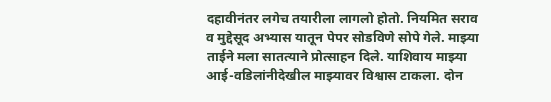दहावीनंतर लगेच तयारीला लागलो होतो. नियमित सराव व मुद्देसूद अभ्यास यातून पेपर सोडविणे सोपे गेले. माझ्या ताईने मला सातत्याने प्रोत्साहन दिले. याशिवाय माझ्या आई-वडिलांनीदेखील माझ्यावर विश्वास टाकला. दोन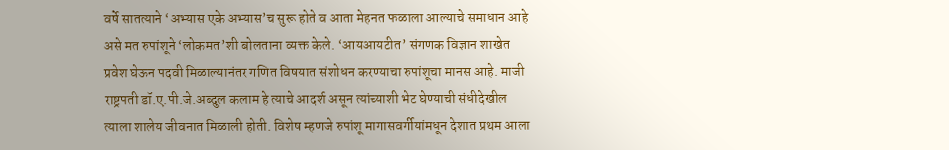वर्षे सातत्याने ‘अभ्यास एके अभ्यास’च सुरू होते व आता मेहनत फळाला आल्याचे समाधान आहे असे मत रुपांशूने ‘लोकमत’शी बोलताना व्यक्त केले. ‘आयआयटीत’ संगणक विज्ञान शाखेत प्रवेश घेऊन पदवी मिळाल्यानंतर गणित विषयात संशोधन करण्याचा रुपांशूचा मानस आहे. माजी राष्ट्रपती डॉ.ए.पी.जे.अब्दुल कलाम हे त्याचे आदर्श असून त्यांच्याशी भेट घेण्याची संधीदेखील त्याला शालेय जीवनात मिळाली होती. विशेष म्हणजे रुपांशू मागासवर्गीयांमधून देशात प्रथम आला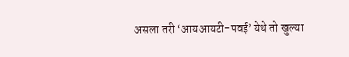असला तरी ‘आयआयटी-पवई’ येथे तो खुल्या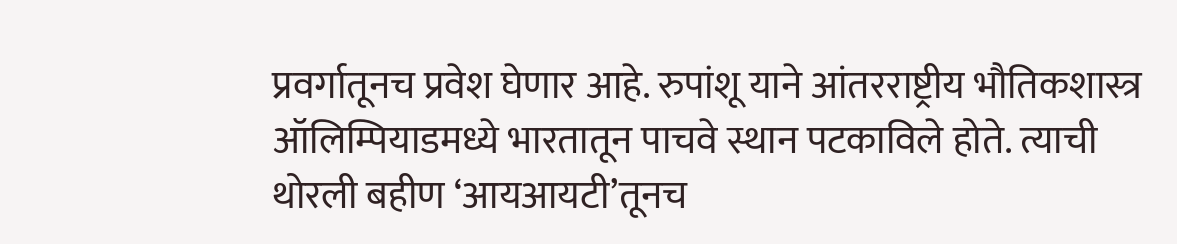प्रवर्गातूनच प्रवेश घेणार आहे. रुपांशू याने आंतरराष्ट्रीय भौतिकशास्त्र ऑलिम्पियाडमध्ये भारतातून पाचवे स्थान पटकाविले होते. त्याची थोरली बहीण ‘आयआयटी’तूनच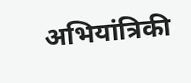अभियांत्रिकी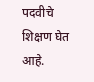पदवीचे शिक्षण घेत आहे.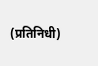(प्रतिनिधी)